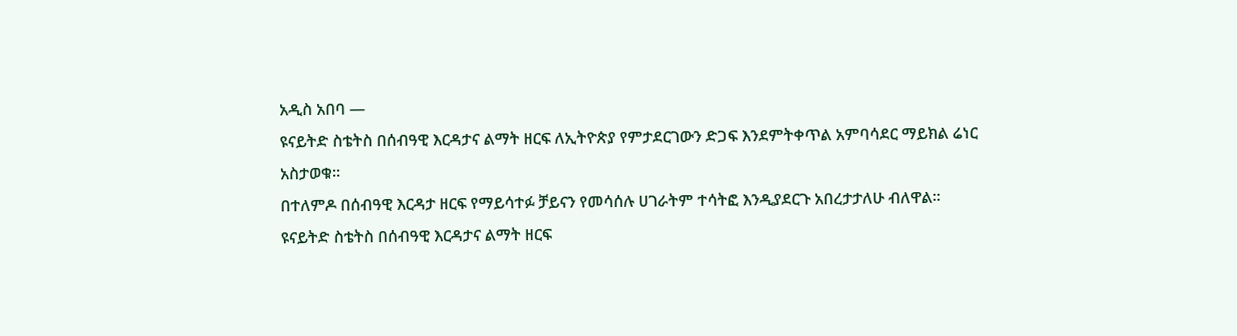አዲስ አበባ —
ዩናይትድ ስቴትስ በሰብዓዊ እርዳታና ልማት ዘርፍ ለኢትዮጵያ የምታደርገውን ድጋፍ እንደምትቀጥል አምባሳደር ማይክል ሬነር አስታወቁ፡፡
በተለምዶ በሰብዓዊ እርዳታ ዘርፍ የማይሳተፉ ቻይናን የመሳሰሉ ሀገራትም ተሳትፎ እንዲያደርጉ አበረታታለሁ ብለዋል፡፡
ዩናይትድ ስቴትስ በሰብዓዊ እርዳታና ልማት ዘርፍ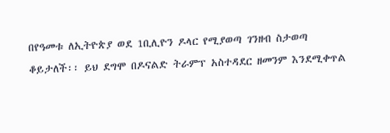በየዓመቱ ለኢትዮጵያ ወደ 1ቢሊዮን ዶላር የሚያወጣ ገንዘብ ስታወጣ ቆይታለች፡፡ ይህ ደግሞ በዶናልድ ትራምፕ አስተዳደር ዘመንም እንደሚቀጥል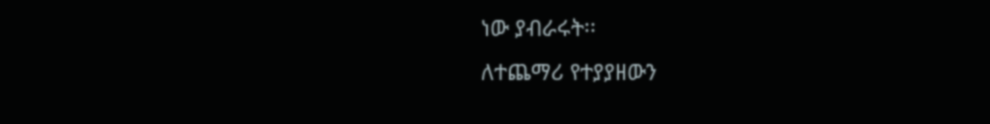ነው ያብራሩት፡፡
ለተጨማሪ የተያያዘውን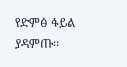የድምፅ ፋይል ያዳምጡ፡፡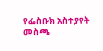የፌስቡክ አስተያየት መስጫ